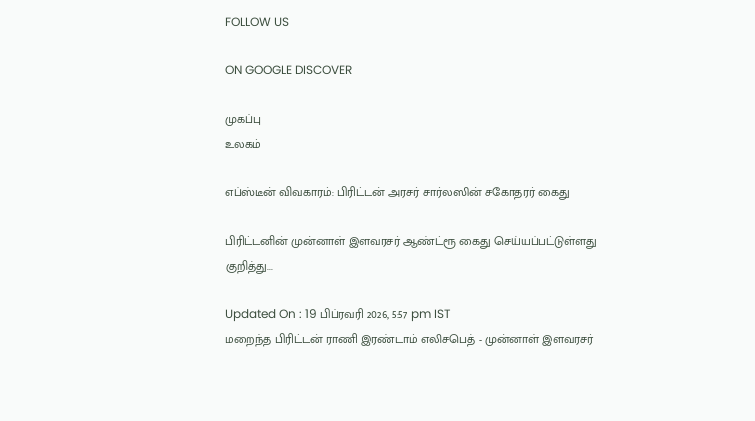FOLLOW US

ON GOOGLE DISCOVER

முகப்பு
உலகம்

எப்ஸ்டீன் விவகாரம்: பிரிட்டன் அரசர் சார்லஸின் சகோதரர் கைது

பிரிட்டனின் முன்னாள் இளவரசர் ஆண்ட்ரூ கைது செய்யப்பட்டுள்ளது குறித்து...

Updated On : 19 பிப்ரவரி 2026, 5:57 pm IST
மறைந்த பிரிட்டன் ராணி இரண்டாம் எலிசபெத் - முன்னாள் இளவரசர்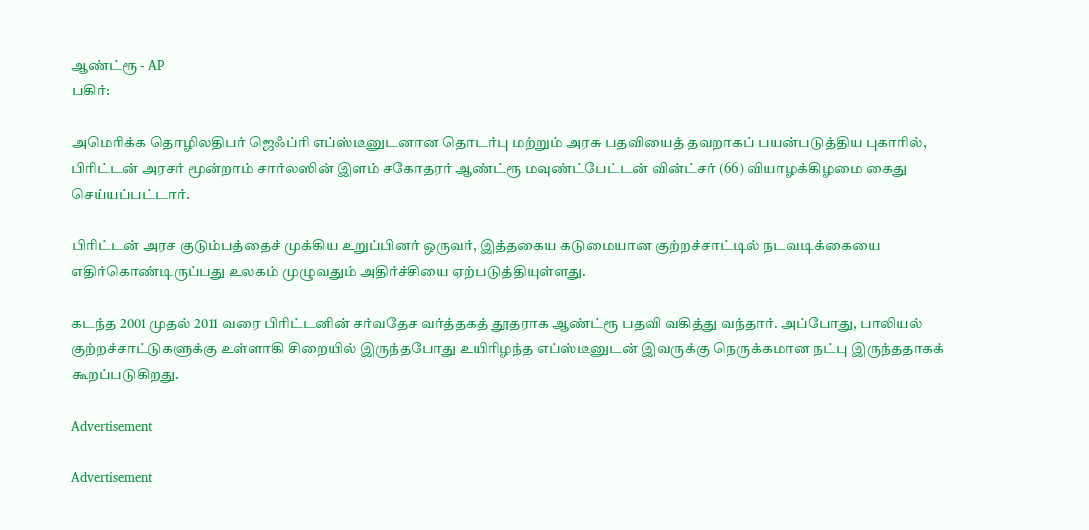ஆண்ட்ரூ - AP
பகிர்:

அமெரிக்க தொழிலதிபர் ஜெஃப்ரி எப்ஸ்டீனுடனான தொடர்பு மற்றும் அரசு பதவியைத் தவறாகப் பயன்படுத்திய புகாரில், பிரிட்டன் அரசர் மூன்றாம் சார்லஸின் இளம் சகோதரர் ஆண்ட்ரூ மவுண்ட்பேட்டன் வின்ட்சர் (66) வியாழக்கிழமை கைது செய்யப்பட்டார்.

பிரிட்டன் அரச குடும்பத்தைச் முக்கிய உறுப்பினர் ஒருவர், இத்தகைய கடுமையான குற்றச்சாட்டில் நடவடிக்கையை எதிர்கொண்டிருப்பது உலகம் முழுவதும் அதிர்ச்சியை ஏற்படுத்தியுள்ளது.

கடந்த 2001 முதல் 2011 வரை பிரிட்டனின் சர்வதேச வர்த்தகத் தூதராக ஆண்ட்ரூ பதவி வகித்து வந்தார். அப்போது, பாலியல் குற்றச்சாட்டுகளுக்கு உள்ளாகி சிறையில் இருந்தபோது உயிரிழந்த எப்ஸ்டீனுடன் இவருக்கு நெருக்கமான நட்பு இருந்ததாகக் கூறப்படுகிறது.

Advertisement

Advertisement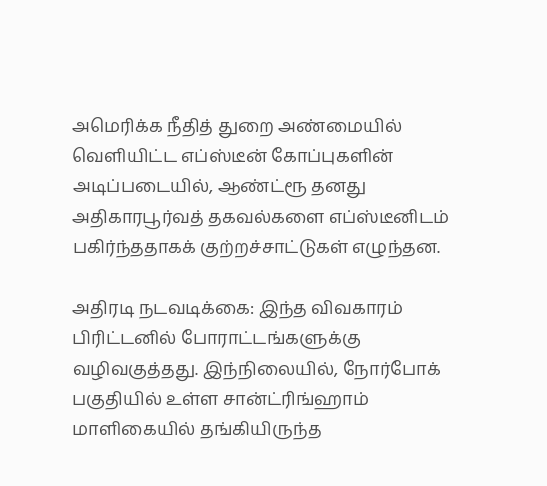அமெரிக்க நீதித் துறை அண்மையில் வெளியிட்ட எப்ஸ்டீன் கோப்புகளின் அடிப்படையில், ஆண்ட்ரூ தனது அதிகாரபூர்வத் தகவல்களை எப்ஸ்டீனிடம் பகிர்ந்ததாகக் குற்றச்சாட்டுகள் எழுந்தன.

அதிரடி நடவடிக்கை: இந்த விவகாரம் பிரிட்டனில் போராட்டங்களுக்கு வழிவகுத்தது. இந்நிலையில், நோர்போக் பகுதியில் உள்ள சான்ட்ரிங்ஹாம் மாளிகையில் தங்கியிருந்த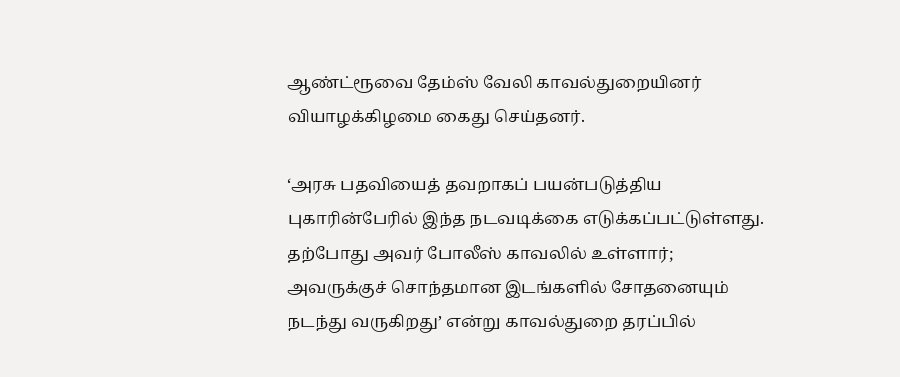ஆண்ட்ரூவை தேம்ஸ் வேலி காவல்துறையினர் வியாழக்கிழமை கைது செய்தனர்.

‘அரசு பதவியைத் தவறாகப் பயன்படுத்திய புகாரின்பேரில் இந்த நடவடிக்கை எடுக்கப்பட்டுள்ளது. தற்போது அவர் போலீஸ் காவலில் உள்ளார்; அவருக்குச் சொந்தமான இடங்களில் சோதனையும் நடந்து வருகிறது’ என்று காவல்துறை தரப்பில்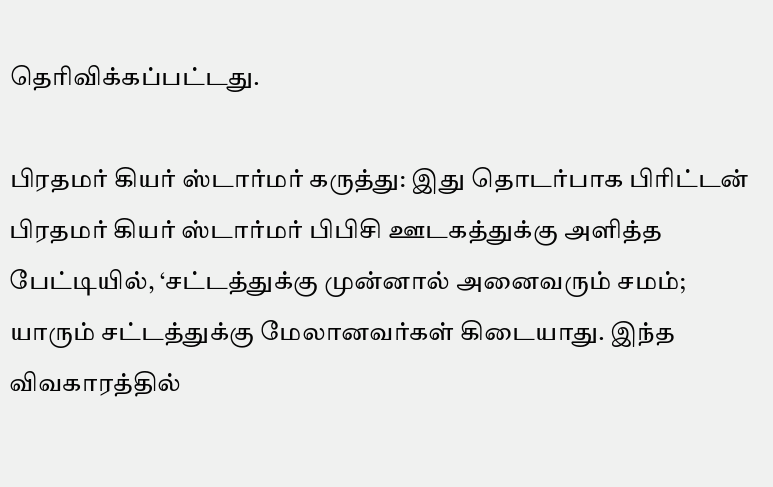தெரிவிக்கப்பட்டது.

பிரதமர் கியர் ஸ்டார்மர் கருத்து: இது தொடர்பாக பிரிட்டன் பிரதமர் கியர் ஸ்டார்மர் பிபிசி ஊடகத்துக்கு அளித்த பேட்டியில், ‘சட்டத்துக்கு முன்னால் அனைவரும் சமம்; யாரும் சட்டத்துக்கு மேலானவர்கள் கிடையாது. இந்த விவகாரத்தில்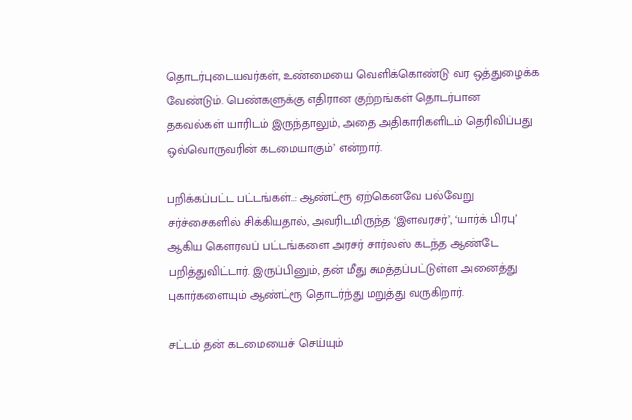தொடர்புடையவர்கள், உண்மையை வெளிக்கொண்டு வர ஒத்துழைக்க வேண்டும். பெண்களுக்கு எதிரான குற்றங்கள் தொடர்பான தகவல்கள் யாரிடம் இருந்தாலும், அதை அதிகாரிகளிடம் தெரிவிப்பது ஒவ்வொருவரின் கடமையாகும்’ என்றார்.

பறிக்கப்பட்ட பட்டங்கள்..: ஆண்ட்ரூ ஏற்கெனவே பல்வேறு சர்ச்சைகளில் சிக்கியதால், அவரிடமிருந்த ‘இளவரசர்’, ‘யார்க் பிரபு’ ஆகிய கௌரவப் பட்டங்களை அரசர் சார்லஸ் கடந்த ஆண்டே பறித்துவிட்டார். இருப்பினும், தன் மீது சுமத்தப்பட்டுள்ள அனைத்து புகார்களையும் ஆண்ட்ரூ தொடர்ந்து மறுத்து வருகிறார்.

சட்டம் தன் கடமையைச் செய்யும்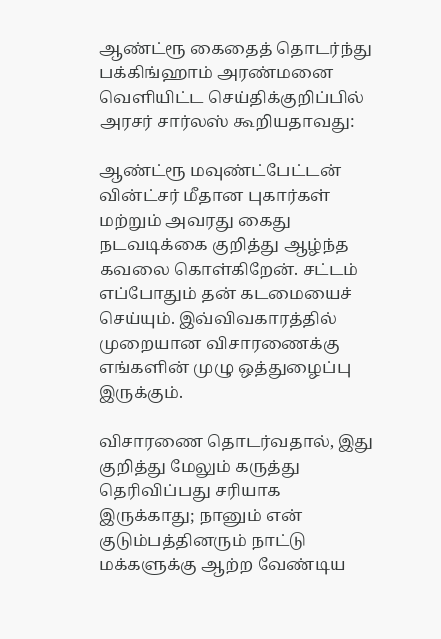ஆண்ட்ரூ கைதைத் தொடர்ந்து பக்கிங்ஹாம் அரண்மனை வெளியிட்ட செய்திக்குறிப்பில் அரசர் சார்லஸ் கூறியதாவது:

ஆண்ட்ரூ மவுண்ட்பேட்டன் வின்ட்சர் மீதான புகார்கள் மற்றும் அவரது கைது நடவடிக்கை குறித்து ஆழ்ந்த கவலை கொள்கிறேன். சட்டம் எப்போதும் தன் கடமையைச் செய்யும். இவ்விவகாரத்தில் முறையான விசாரணைக்கு எங்களின் முழு ஒத்துழைப்பு இருக்கும்.

விசாரணை தொடர்வதால், இது குறித்து மேலும் கருத்து தெரிவிப்பது சரியாக இருக்காது; நானும் என் குடும்பத்தினரும் நாட்டு மக்களுக்கு ஆற்ற வேண்டிய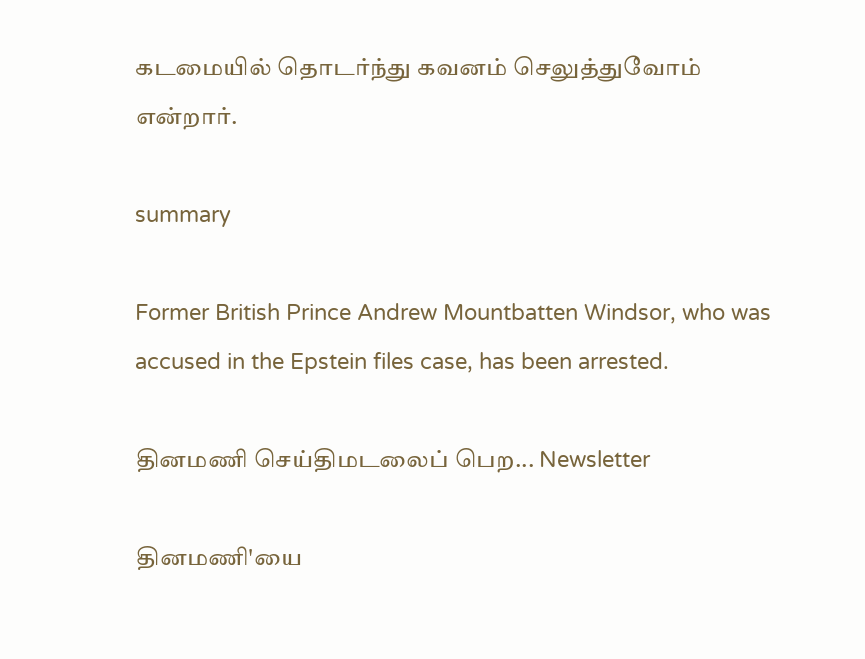கடமையில் தொடர்ந்து கவனம் செலுத்துவோம் என்றார்.

summary

Former British Prince Andrew Mountbatten Windsor, who was accused in the Epstein files case, has been arrested.

தினமணி செய்திமடலைப் பெற... Newsletter

தினமணி'யை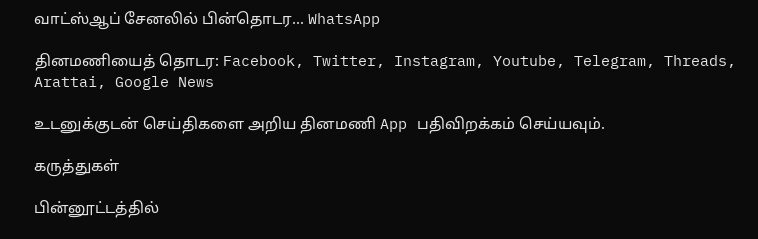வாட்ஸ்ஆப் சேனலில் பின்தொடர... WhatsApp

தினமணியைத் தொடர: Facebook, Twitter, Instagram, Youtube, Telegram, Threads, Arattai, Google News

உடனுக்குடன் செய்திகளை அறிய தினமணி App பதிவிறக்கம் செய்யவும்.

கருத்துகள்

பின்னூட்டத்தில்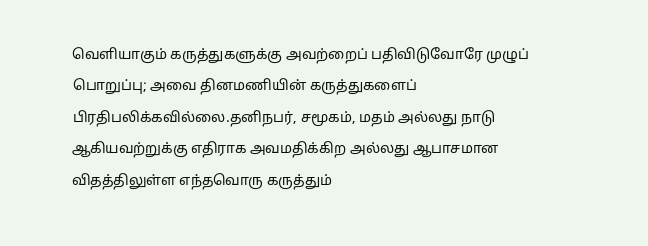வெளியாகும் கருத்துகளுக்கு அவற்றைப் பதிவிடுவோரே முழுப் பொறுப்பு; அவை தினமணியின் கருத்துகளைப் பிரதிபலிக்கவில்லை.தனிநபர், சமூகம், மதம் அல்லது நாடு ஆகியவற்றுக்கு எதிராக அவமதிக்கிற அல்லது ஆபாசமான விதத்திலுள்ள எந்தவொரு கருத்தும்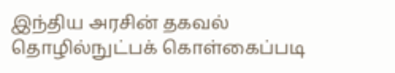இந்திய அரசின் தகவல் தொழில்நுட்பக் கொள்கைப்படி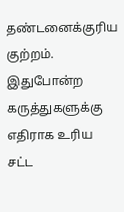தண்டனைக்குரிய குற்றம். இதுபோன்ற கருத்துகளுக்கு எதிராக உரிய சட்ட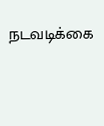நடவடிக்கை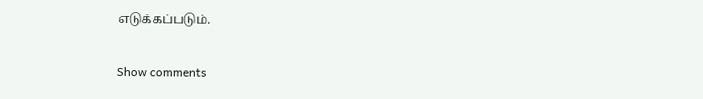எடுக்கப்படும்.

Show comments